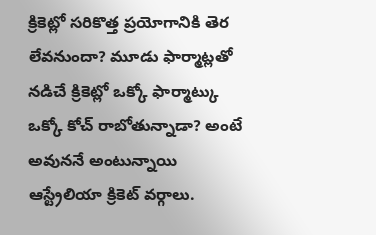క్రికెట్లో సరికొత్త ప్రయోగానికి తెర లేవనుందా? మూడు ఫార్మాట్లతో నడిచే క్రికెట్లో ఒక్కో ఫార్మాట్కు ఒక్కో కోచ్ రాబోతున్నాడా? అంటే అవుననే అంటున్నాయి ఆస్ట్రేలియా క్రికెట్ వర్గాలు.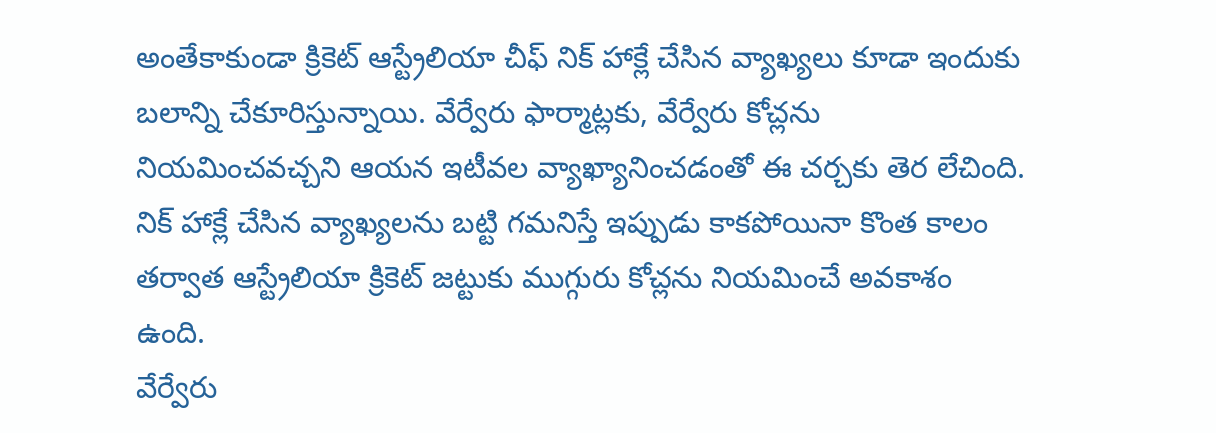అంతేకాకుండా క్రికెట్ ఆస్ట్రేలియా చీఫ్ నిక్ హాక్లే చేసిన వ్యాఖ్యలు కూడా ఇందుకు బలాన్ని చేకూరిస్తున్నాయి. వేర్వేరు ఫార్మాట్లకు, వేర్వేరు కోచ్లను నియమించవచ్చని ఆయన ఇటీవల వ్యాఖ్యానించడంతో ఈ చర్చకు తెర లేచింది. నిక్ హాక్లే చేసిన వ్యాఖ్యలను బట్టి గమనిస్తే ఇప్పుడు కాకపోయినా కొంత కాలం తర్వాత ఆస్ట్రేలియా క్రికెట్ జట్టుకు ముగ్గురు కోచ్లను నియమించే అవకాశం ఉంది.
వేర్వేరు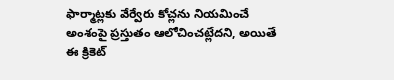ఫార్మాట్లకు వేర్వేరు కోచ్లను నియమించే అంశంపై ప్రస్తుతం ఆలోచించట్లేదని, అయితే ఈ క్రికెట్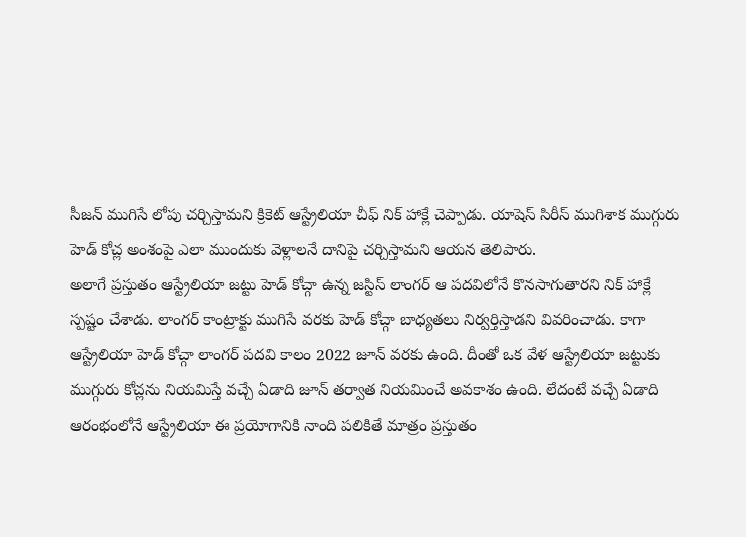సీజన్ ముగిసే లోపు చర్చిస్తామని క్రికెట్ ఆస్ట్రేలియా చీఫ్ నిక్ హాక్లే చెప్పాడు. యాషెస్ సిరీస్ ముగిశాక ముగ్గురు హెడ్ కోచ్ల అంశంపై ఎలా ముందుకు వెళ్లాలనే దానిపై చర్చిస్తామని ఆయన తెలిపారు.
అలాగే ప్రస్తుతం ఆస్ట్రేలియా జట్టు హెడ్ కోచ్గా ఉన్న జస్టిస్ లాంగర్ ఆ పదవిలోనే కొనసాగుతారని నిక్ హాక్లే స్పష్టం చేశాడు. లాంగర్ కాంట్రాక్టు ముగిసే వరకు హెడ్ కోచ్గా బాధ్యతలు నిర్వర్తిస్తాడని వివరించాడు. కాగా ఆస్ట్రేలియా హెడ్ కోచ్గా లాంగర్ పదవి కాలం 2022 జూన్ వరకు ఉంది. దీంతో ఒక వేళ ఆస్ట్రేలియా జట్టుకు ముగ్గురు కోచ్లను నియమిస్తే వచ్చే ఏడాది జూన్ తర్వాత నియమించే అవకాశం ఉంది. లేదంటే వచ్చే ఏడాది ఆరంభంలోనే ఆస్ట్రేలియా ఈ ప్రయోగానికి నాంది పలికితే మాత్రం ప్రస్తుతం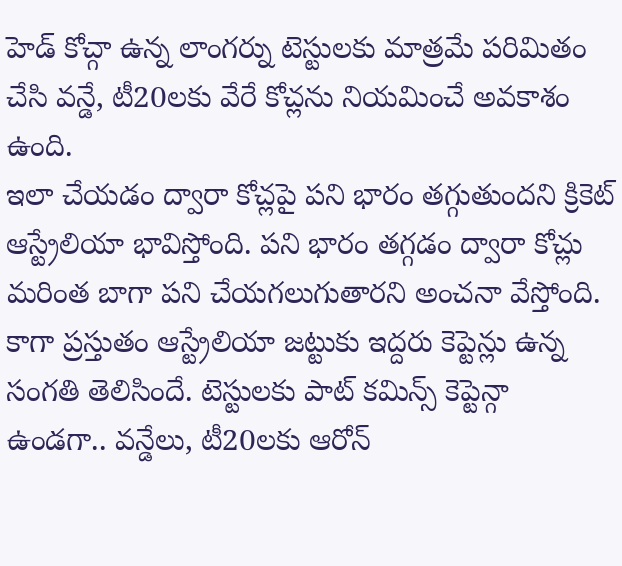హెడ్ కోచ్గా ఉన్న లాంగర్ను టెస్టులకు మాత్రమే పరిమితం చేసి వన్డే, టీ20లకు వేరే కోచ్లను నియమించే అవకాశం ఉంది.
ఇలా చేయడం ద్వారా కోచ్లపై పని భారం తగ్గుతుందని క్రికెట్ ఆస్ట్రేలియా భావిస్తోంది. పని భారం తగ్గడం ద్వారా కోచ్లు మరింత బాగా పని చేయగలుగుతారని అంచనా వేస్తోంది. కాగా ప్రస్తుతం ఆస్ట్రేలియా జట్టుకు ఇద్దరు కెప్టెన్లు ఉన్న సంగతి తెలిసిందే. టెస్టులకు పాట్ కమిన్స్ కెప్టెన్గా ఉండగా.. వన్డేలు, టీ20లకు ఆరోన్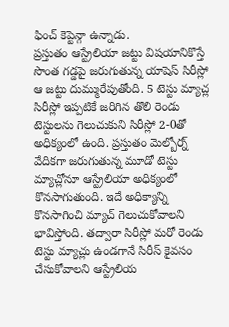ఫించ్ కెప్టెన్గా ఉన్నాడు.
ప్రస్తుతం ఆస్ట్రేలియా జట్టు విషయానికొస్తే సొంత గడ్డపై జరుగుతున్న యాషెస్ సిరీస్లో ఆ జట్టు దుమ్మురేపుతోంది. 5 టెస్టు మ్యాచ్ల సిరీస్లో ఇప్పటికే జరిగిన తొలి రెండు టెస్టులను గెలుచుకుని సిరీస్లో 2-0తో అధిక్యంలో ఉంది. ప్రస్తుతం మెల్బోర్న్ వేదికగా జరుగుతున్న మూడో టెస్టు మ్యాచ్లోనూ ఆస్ట్రేలియా అధిక్యంలో కొనసాగుతుంది. ఇదే అధిక్యాన్ని కొనసాగించి మ్యాచ్ గెలుచుకోవాలని భావిస్తోంది. తద్వారా సిరీస్లో మరో రెండు టెస్టు మ్యాచ్లు ఉండగానే సిరీస్ కైవసం చేసుకోవాలని ఆస్ట్రేలియ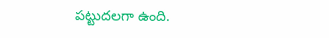పట్టుదలగా ఉంది.